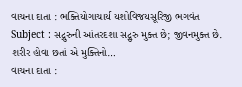વાચના દાતા : ભક્તિયોગાચાર્ય યશોવિજયસૂરિજી ભગવંત Subject : સદ્ગુરુની આંતરદશા સદ્ગુરુ મુક્ત છે; જીવનમુક્ત છે. શરીર હોવા છતાં એ મુક્તિનો…
વાચના દાતા :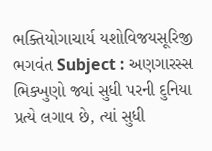ભક્તિયોગાચાર્ય યશોવિજયસૂરિજી ભગવંત Subject : અણગારસ્સ ભિક્ખુણો જ્યાં સુધી પરની દુનિયા પ્રત્યે લગાવ છે, ત્યાં સુધી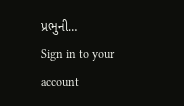પ્રભુની…
Sign in to your account